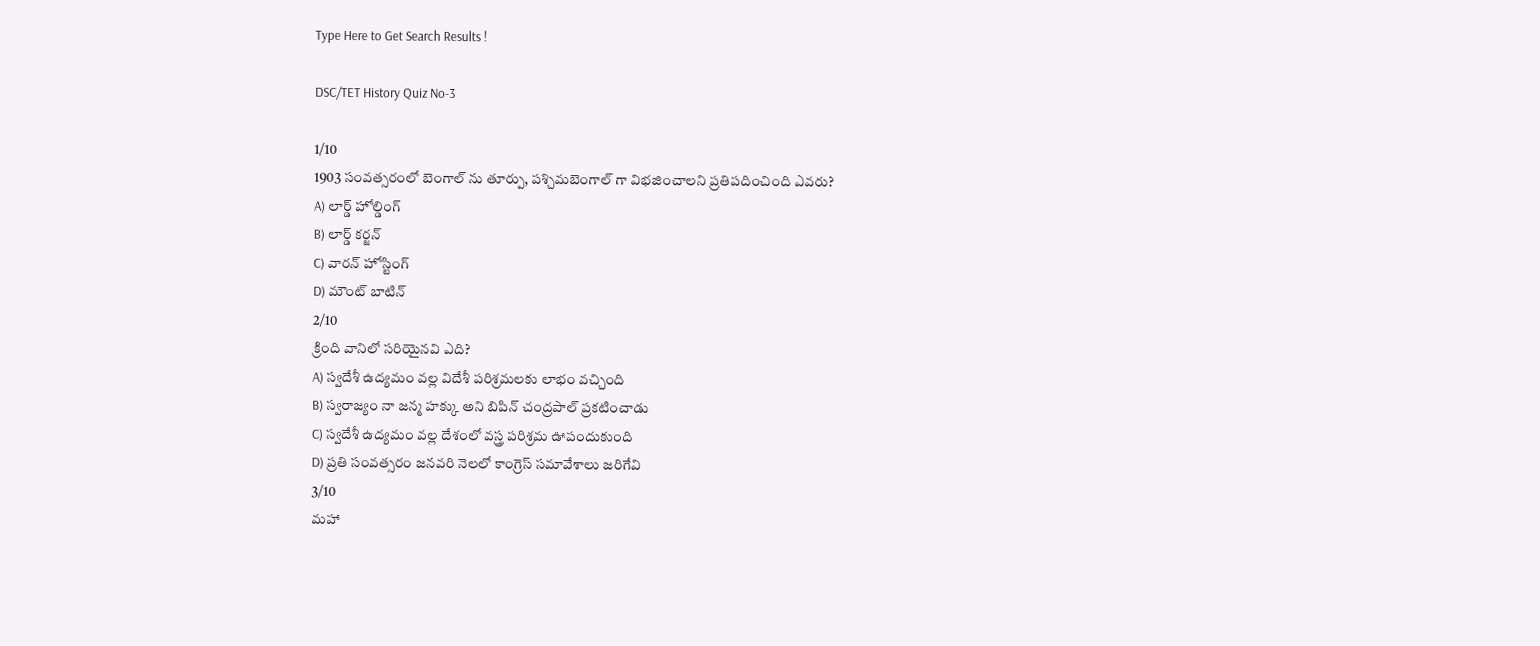Type Here to Get Search Results !

DSC/TET History Quiz No-3

1/10
1903 సంవత్సరంలో బెంగాల్ ను తూర్పు, పశ్చిమబెంగాల్ గా విభజించాలని ప్రతిపదించింది ఎవరు?
A) లార్డ్ హోల్డింగ్
B) లార్డ్ కర్జన్
C) వారన్ హోస్టింగ్
D) మౌంట్ బాటిన్
2/10
క్రింది వానిలో సరియైనవి ఎది?
A) స్వదేశీ ఉద్యమం వల్ల విదేశీ పరిశ్రమలకు లాభం వచ్చింది
B) స్వరాజ్యం నా జన్మ హక్కు అని బిపిన్ చంద్రపాల్ ప్రకటించాడు
C) స్వదేశీ ఉద్యమం వల్ల దేశంలో వస్త్ర పరిశ్రమ ఊపందుకుంది
D) ప్రతి సంవత్సరం జనవరి నెలలో కాంగ్రెస్ సమావేశాలు జరిగేవి
3/10
మహా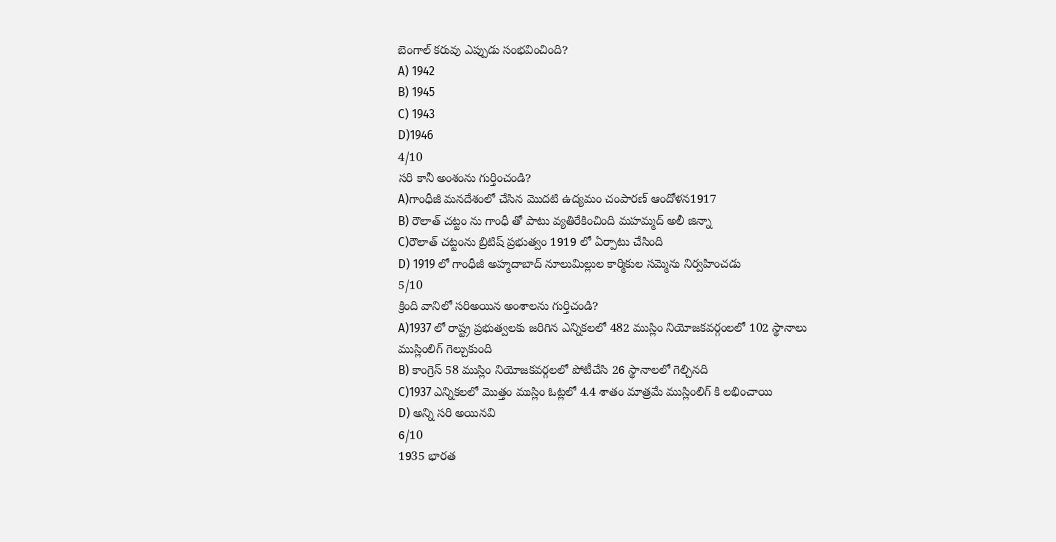బెంగాల్ కరువు ఎప్పుడు సంభవించింది?
A) 1942
B) 1945
C) 1943
D)1946
4/10
సరి కానీ అంశంను గుర్తించండి?
A)గాంధీజీ మనదేశంలో చేసిన మొదటి ఉద్యమం చంపారణ్ ఆందోళన1917
B) రౌలాత్ చట్టం ను గాంధీ తో పాటు వ్యతిరేకించింది మహమ్మద్ అలీ జిన్నా
C)రౌలాత్ చట్టంను బ్రిటిష్ ప్రభుత్వం 1919 లో ఏర్పాటు చేసింది
D) 1919 లో గాంధీజీ అహ్మదాబాద్ నూలుమిల్లుల కార్మికుల సమ్మెను నిర్వహించడు
5/10
క్రింది వానిలో సరిఅయిన అంశాలను గుర్తిచండి?
A)1937 లో రాష్ట్ర ప్రభుత్వలకు జరిగిన ఎన్నికలలో 482 ముస్లిం నియోజకవర్గంలలో 102 స్థానాలు ముస్లింలిగ్ గెల్చుకుంది
B) కాంగ్రెస్ 58 ముస్లిం నియోజకవర్గలలో పోటీచేసి 26 స్థానాలలో గెల్చినది
C)1937 ఎన్నికలలో మొత్తం ముస్లిం ఓట్లలో 4.4 శాతం మాత్రమే ముస్లింలిగ్ కి లభించాయి
D) అన్ని సరి అయినవి
6/10
1935 భారత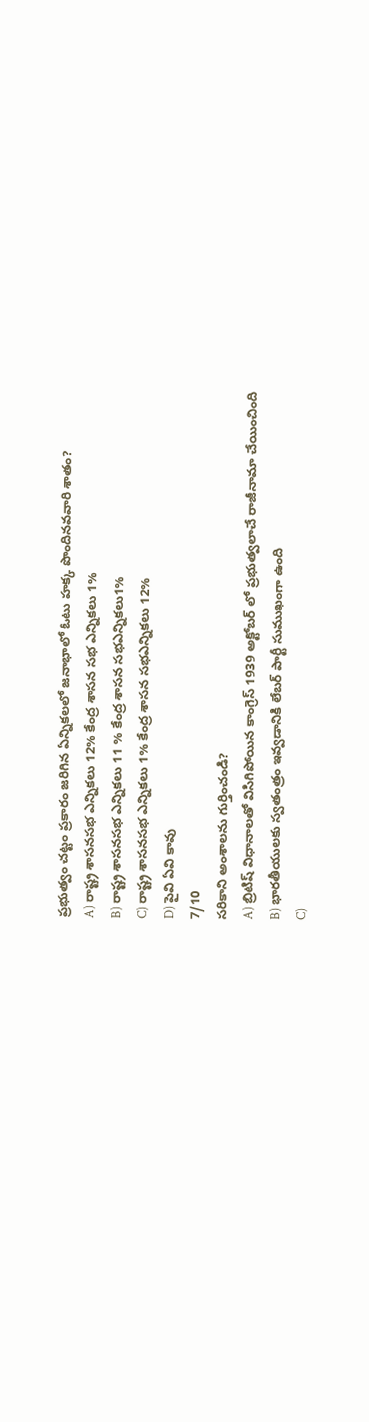ప్రభుత్వం చట్టం ప్రకారం జరిగిన ఏన్నికలలో జనాభాలో ఓటు హక్క పొందినవవారి శాతం?
A) రాష్ట్ర శాసనసభ ఎన్నికలు 12% కేంద్ర శాసన సభ ఎన్నికలు 1%
B) రాష్ట్ర శాసనసభ ఎన్నికలు 11 % కేంద్ర శాసన సభఎన్నికలు1%
C) రాష్ట్ర శాసనసభ ఎన్నికలు 1% కేంద్ర శాసన సభఎన్నికలు 12%
D) పైవి ఏవి కావు
7/10
సరికాని అంశాలను గుర్తించండి?
A) బ్రిటిష్ విధానాలతో విసిగిపోయిన కాంగ్రెస్ 1939 అక్టోబర్ లో ప్రభుత్వలాచే రాజీనామా చేయించింది
B) భారతీయులకు స్వతంత్రం ఇవ్వడానికి లేబర్ పార్టీ సుముఖంగా ఉంది
C)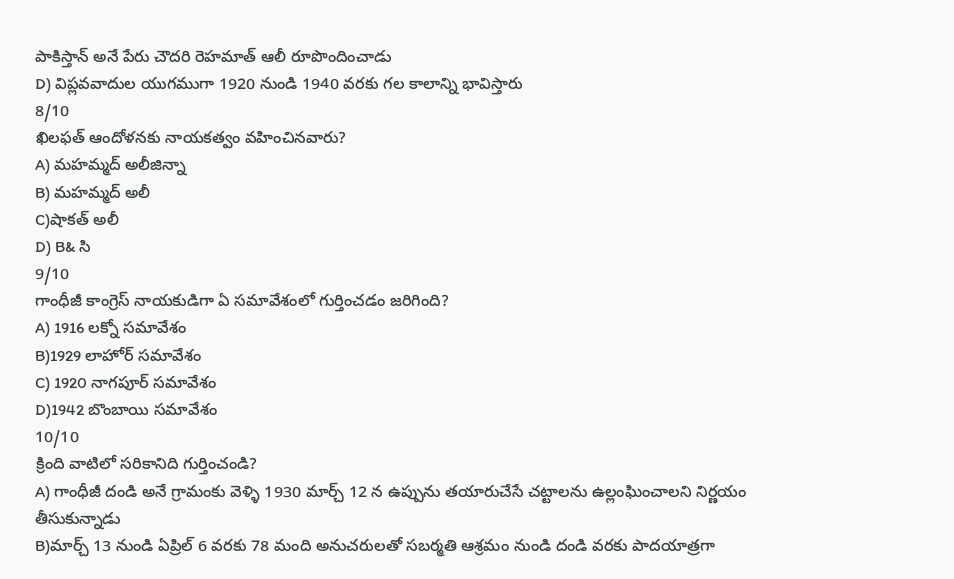పాకిస్తాన్ అనే పేరు చౌదరి రెహమాత్ ఆలీ రూపొందించాడు
D) విప్లవవాదుల యుగముగా 1920 నుండి 1940 వరకు గల కాలాన్ని భావిస్తారు
8/10
ఖిలఫత్ ఆందోళనకు నాయకత్వం వహించినవారు?
A) మహమ్మద్ అలీజిన్నా
B) మహమ్మద్ అలీ
C)షాకత్ అలీ
D) B& సి
9/10
గాంధీజీ కాంగ్రెస్ నాయకుడిగా ఏ సమావేశంలో గుర్తించడం జరిగింది?
A) 1916 లక్నో సమావేశం
B)1929 లాహోర్ సమావేశం
C) 1920 నాగపూర్ సమావేశం
D)1942 బొంబాయి సమావేశం
10/10
క్రింది వాటిలో సరికానిది గుర్తించండి?
A) గాంధీజీ దండి అనే గ్రామంకు వెళ్ళి 1930 మార్చ్ 12 న ఉప్పును తయారుచేసే చట్టాలను ఉల్లంఘించాలని నిర్ణయం తీసుకున్నాడు
B)మార్చ్ 13 నుండి ఏప్రిల్ 6 వరకు 78 మంది అనుచరులతో సబర్మతి ఆశ్రమం నుండి దండి వరకు పాదయాత్రగా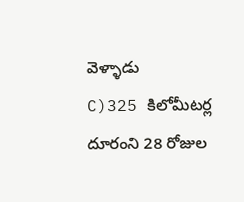వెళ్ళాడు
C)325 కిలోమీటర్ల దూరంని 28 రోజుల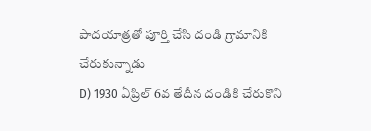పాదయాత్రతో పూర్తి చేసి దండి గ్రామానికి చేరుకున్నాడు
D) 1930 ఏప్రిల్ 6వ తేదీన దండికి చేరుకొని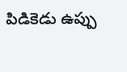పిడికెడు ఉప్పు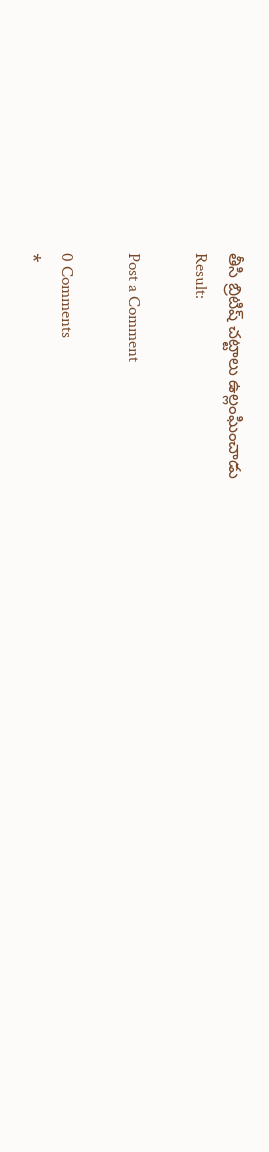తీసి బ్రిటిష్ చట్టాలు ఉల్లంఘించాడు
Result:

Post a Comment

0 Comments
*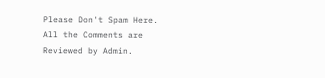Please Don't Spam Here. All the Comments are Reviewed by Admin.